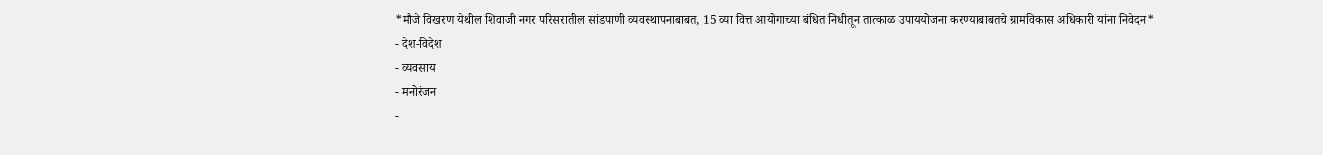*मौजे विखरण येथील शिवाजी नगर परिसरातील सांडपाणी व्यवस्थापनाबाबत, 15 व्या वित्त आयोगाच्या बंधित निधीतून तात्काळ उपाययोजना करण्याबाबतचे ग्रामविकास अधिकारी यांना निवेदन*
- देश-विदेश
- व्यवसाय
- मनोरंजन
-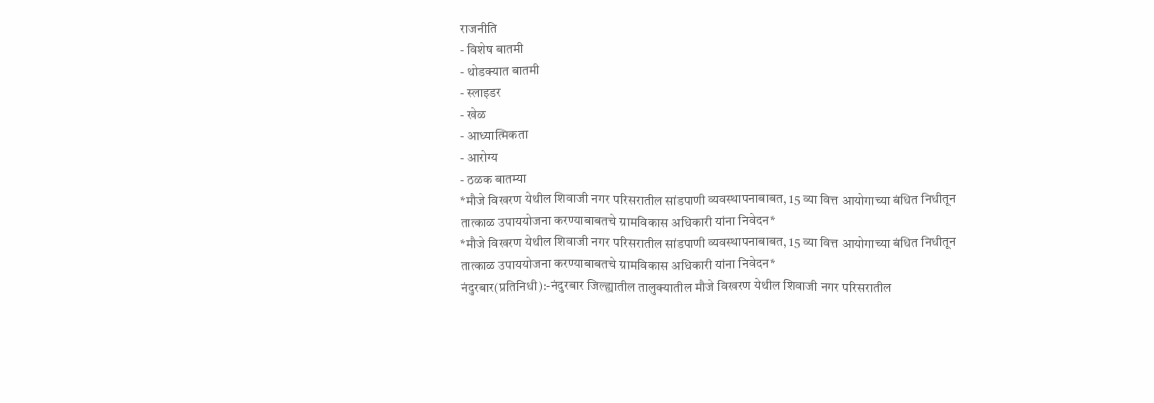राजनीति
- विशेष बातमी
- थोडक्यात बातमी
- स्लाइडर
- खेळ
- आध्यात्मिकता
- आरोग्य
- ठळक बातम्या
*मौजे विखरण येथील शिवाजी नगर परिसरातील सांडपाणी व्यवस्थापनाबाबत, 15 व्या वित्त आयोगाच्या बंधित निधीतून तात्काळ उपाययोजना करण्याबाबतचे ग्रामविकास अधिकारी यांना निवेदन*
*मौजे विखरण येथील शिवाजी नगर परिसरातील सांडपाणी व्यवस्थापनाबाबत, 15 व्या वित्त आयोगाच्या बंधित निधीतून तात्काळ उपाययोजना करण्याबाबतचे ग्रामविकास अधिकारी यांना निवेदन*
नंदुरबार(प्रतिनिधी):-नंदुरबार जिल्ह्यातील तालुक्यातील मौजे विखरण येथील शिवाजी नगर परिसरातील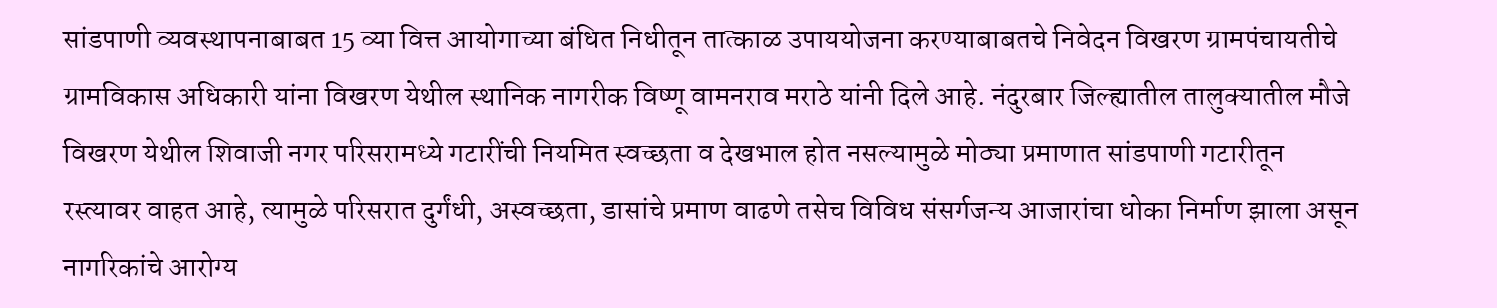सांडपाणी व्यवस्थापनाबाबत 15 व्या वित्त आयोगाच्या बंधित निधीतून तात्काळ उपाययोजना करण्याबाबतचे निवेदन विखरण ग्रामपंचायतीचे ग्रामविकास अधिकारी यांना विखरण येथील स्थानिक नागरीक विष्णू वामनराव मराठे यांनी दिले आहे. नंदुरबार जिल्ह्यातील तालुक्यातील मौजे विखरण येथील शिवाजी नगर परिसरामध्ये गटारींची नियमित स्वच्छता व देखभाल होत नसल्यामुळे मोठ्या प्रमाणात सांडपाणी गटारीतून रस्त्यावर वाहत आहे, त्यामुळे परिसरात दुर्गंधी, अस्वच्छता, डासांचे प्रमाण वाढणे तसेच विविध संसर्गजन्य आजारांचा धोका निर्माण झाला असून नागरिकांचे आरोग्य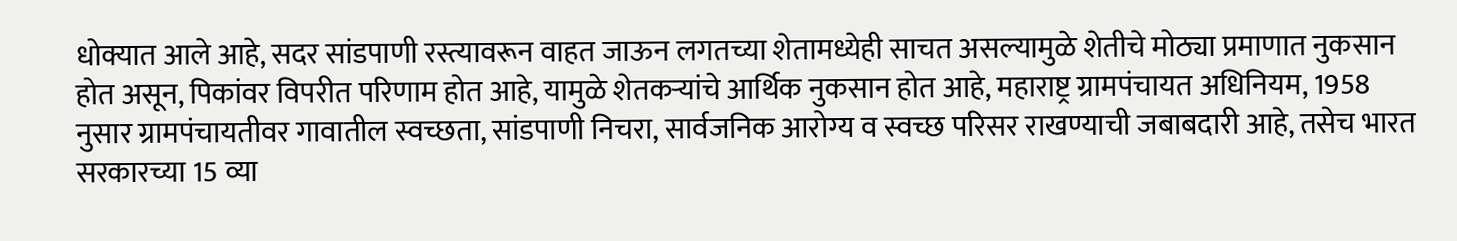धोक्यात आले आहे, सदर सांडपाणी रस्त्यावरून वाहत जाऊन लगतच्या शेतामध्येही साचत असल्यामुळे शेतीचे मोठ्या प्रमाणात नुकसान होत असून, पिकांवर विपरीत परिणाम होत आहे, यामुळे शेतकऱ्यांचे आर्थिक नुकसान होत आहे, महाराष्ट्र ग्रामपंचायत अधिनियम, 1958 नुसार ग्रामपंचायतीवर गावातील स्वच्छता, सांडपाणी निचरा, सार्वजनिक आरोग्य व स्वच्छ परिसर राखण्याची जबाबदारी आहे, तसेच भारत सरकारच्या 15 व्या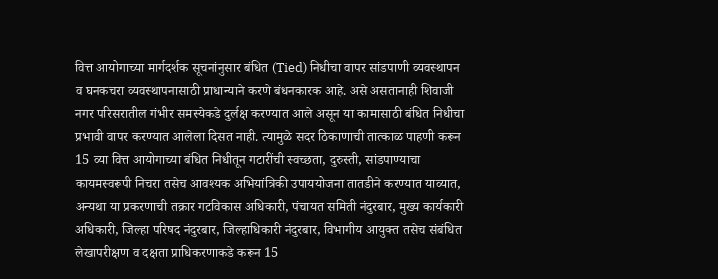वित्त आयोगाच्या मार्गदर्शक सूचनांनुसार बंधित (Tied) निधीचा वापर सांडपाणी व्यवस्थापन व घनकचरा व्यवस्थापनासाठी प्राधान्याने करणे बंधनकारक आहे. असे असतानाही शिवाजी नगर परिसरातील गंभीर समस्येकडे दुर्लक्ष करण्यात आले असून या कामासाठी बंधित निधीचा प्रभावी वापर करण्यात आलेला दिसत नाही. त्यामुळे सदर ठिकाणाची तात्काळ पाहणी करून 15 व्या वित्त आयोगाच्या बंधित निधीतून गटारींची स्वच्छता, दुरुस्ती, सांडपाण्याचा कायमस्वरूपी निचरा तसेच आवश्यक अभियांत्रिकी उपाययोजना तातडीने करण्यात याव्यात, अन्यथा या प्रकरणाची तक्रार गटविकास अधिकारी, पंचायत समिती नंदुरबार, मुख्य कार्यकारी अधिकारी, जिल्हा परिषद नंदुरबार, जिल्हाधिकारी नंदुरबार, विभागीय आयुक्त तसेच संबंधित लेखापरीक्षण व दक्षता प्राधिकरणाकडे करून 15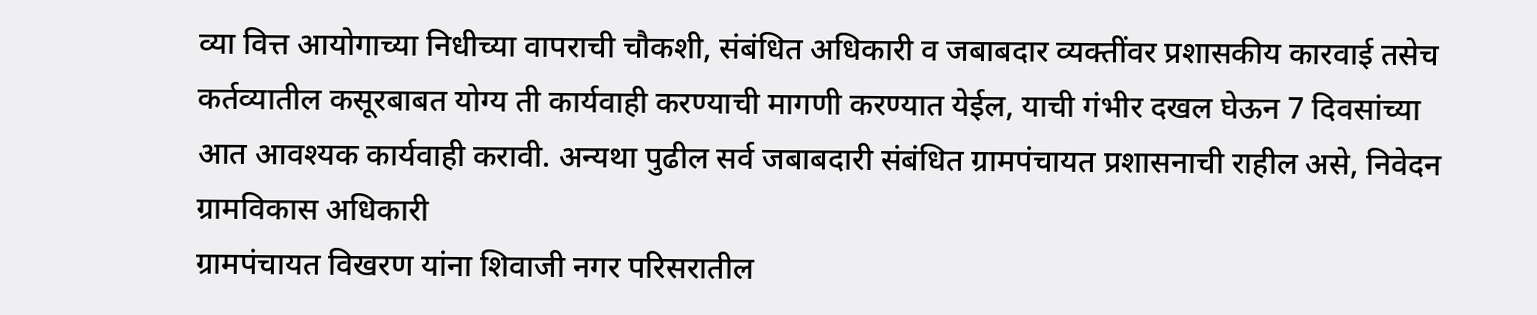व्या वित्त आयोगाच्या निधीच्या वापराची चौकशी, संबंधित अधिकारी व जबाबदार व्यक्तींवर प्रशासकीय कारवाई तसेच कर्तव्यातील कसूरबाबत योग्य ती कार्यवाही करण्याची मागणी करण्यात येईल, याची गंभीर दखल घेऊन 7 दिवसांच्या आत आवश्यक कार्यवाही करावी. अन्यथा पुढील सर्व जबाबदारी संबंधित ग्रामपंचायत प्रशासनाची राहील असे, निवेदन
ग्रामविकास अधिकारी
ग्रामपंचायत विखरण यांना शिवाजी नगर परिसरातील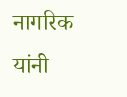नागरिक यांनी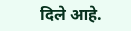दिले आहे.